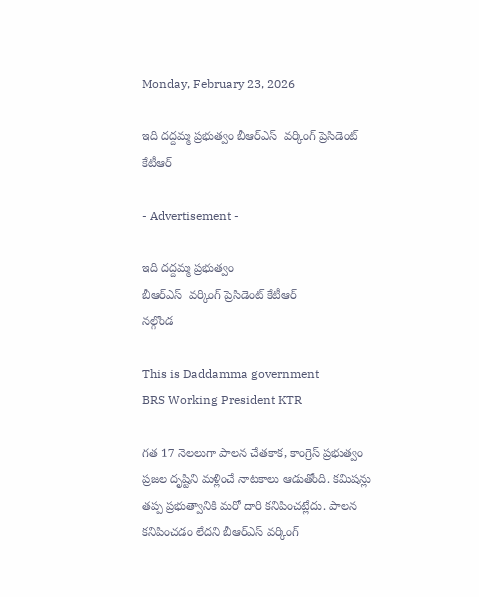Monday, February 23, 2026

ఇది దద్దమ్మ ప్రభుత్వం బీఆర్ఎస్  వర్కింగ్ ప్రెసిడెంట్ కేటీఆర్

- Advertisement -

ఇది దద్దమ్మ ప్రభుత్వం
బీఆర్ఎస్  వర్కింగ్ ప్రెసిడెంట్ కేటీఆర్
నల్గొండ

This is Daddamma government
BRS Working President KTR

గత 17 నెలలుగా పాలన చేతకాక, కాంగ్రెస్ ప్రభుత్వం ప్రజల దృష్టిని మళ్లించే నాటకాలు ఆడుతోంది. కమిషన్లు తప్ప ప్రభుత్వానికి మరో దారి కనిపించట్లేదు. పాలన కనిపించడం లేదని బీఆర్ఎస్ వర్కింగ్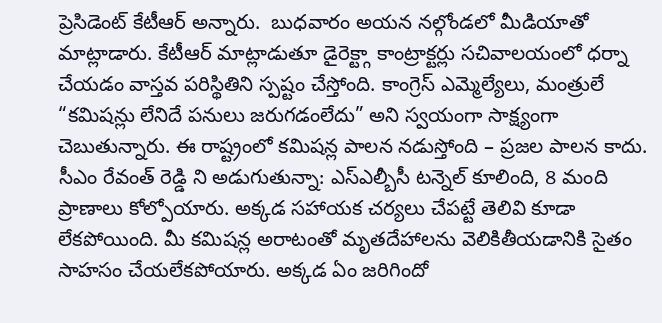ప్రెసిడెంట్ కేటీఆర్ అన్నారు.  బుధవారం అయన నల్గోండలో మీడియాతో మాట్లాడారు. కేటీఆర్ మాట్లాడుతూ డైరెక్ట్గా కాంట్రాక్టర్లు సచివాలయంలో ధర్నా చేయడం వాస్తవ పరిస్థితిని స్పష్టం చేస్తోంది. కాంగ్రెస్ ఎమ్మెల్యేలు, మంత్రులే “కమిషన్లు లేనిదే పనులు జరుగడంలేదు” అని స్వయంగా సాక్ష్యంగా చెబుతున్నారు. ఈ రాష్ట్రంలో కమిషన్ల పాలన నడుస్తోంది – ప్రజల పాలన కాదు. సీఎం రేవంత్ రెడ్డి ని అడుగుతున్నా: ఎస్ఎల్బీసీ టన్నెల్ కూలింది, 8 మంది ప్రాణాలు కోల్పోయారు. అక్కడ సహాయక చర్యలు చేపట్టే తెలివి కూడా లేకపోయింది. మీ కమిషన్ల అరాటంతో మృతదేహాలను వెలికితీయడానికి సైతం సాహసం చేయలేకపోయారు. అక్కడ ఏం జరిగిందో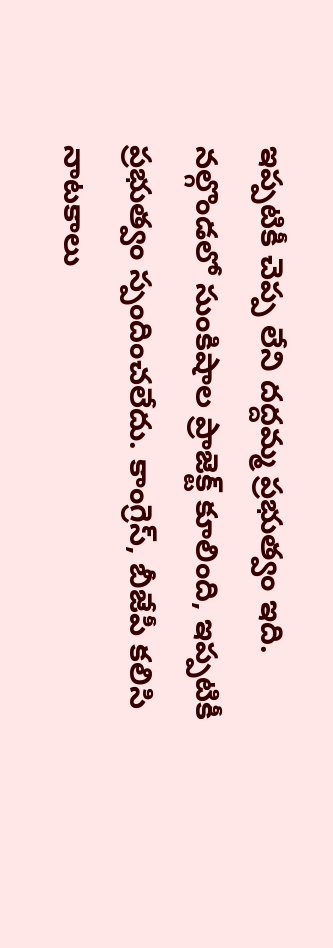ఇప్పటికీ చెప్ప లేని దద్దమ్మ ప్రభుత్వం ఇది. నల్గొండలో సుంకిషాల ప్రాజెక్ట్ కూలింది, ఇప్పటికీ ప్రభుత్వం స్పందించలేదు. కాంగ్రెస్, బీజేపీ కలిసి నాటకాలు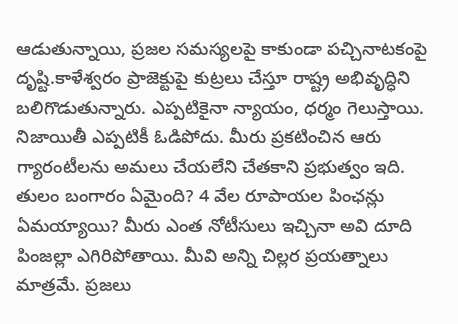ఆడుతున్నాయి, ప్రజల సమస్యలపై కాకుండా పచ్చినాటకంపై దృష్టి.కాళేశ్వరం ప్రాజెక్టుపై కుట్రలు చేస్తూ రాష్ట్ర అభివృద్ధిని బలిగొడుతున్నారు. ఎప్పటికైనా న్యాయం, ధర్మం గెలుస్తాయి. నిజాయితీ ఎప్పటికీ ఓడిపోదు. మీరు ప్రకటించిన ఆరు గ్యారంటీలను అమలు చేయలేని చేతకాని ప్రభుత్వం ఇది. తులం బంగారం ఏమైంది? 4 వేల రూపాయల పింఛన్లు ఏమయ్యాయి? మీరు ఎంత నోటీసులు ఇచ్చినా అవి దూది పింజల్లా ఎగిరిపోతాయి. మీవి అన్ని చిల్లర ప్రయత్నాలు మాత్రమే. ప్రజలు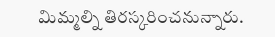మిమ్మల్ని తిరస్కరించనున్నారు.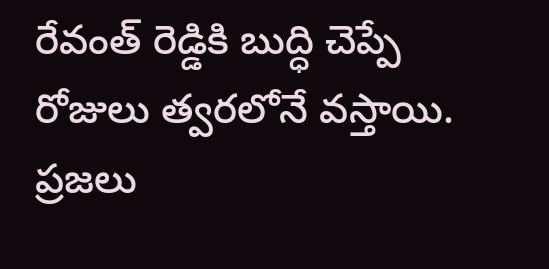రేవంత్ రెడ్డికి బుద్ధి చెప్పే రోజులు త్వరలోనే వస్తాయి. ప్రజలు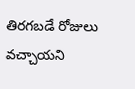తిరగబడే రోజులు వచ్చాయని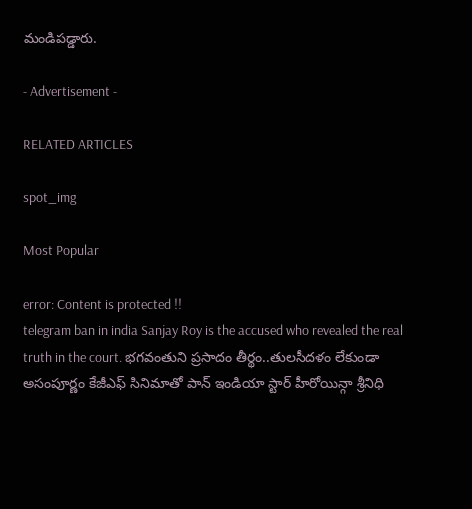మండిపడ్డారు.

- Advertisement -

RELATED ARTICLES

spot_img

Most Popular

error: Content is protected !!
telegram ban in india Sanjay Roy is the accused who revealed the real truth in the court. భగవంతుని ప్రసాదం తీర్థం..తులసీదళం లేకుండా అసంపూర్ణం కేజీఎఫ్ సినిమాతో పాన్ ఇండియా స్టార్ హీరోయిన్గా శ్రీనిధి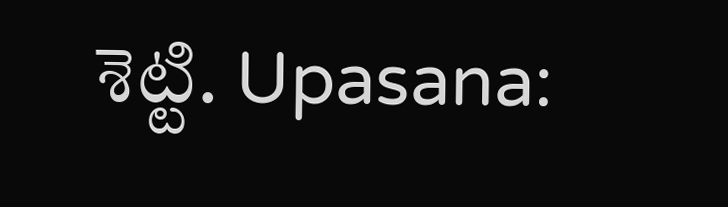శెట్టి. Upasana: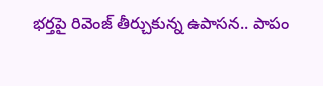భర్తపై రివెంజ్ తీర్చుకున్న ఉపాసన.. పాపం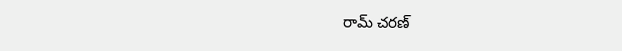రామ్ చరణ్